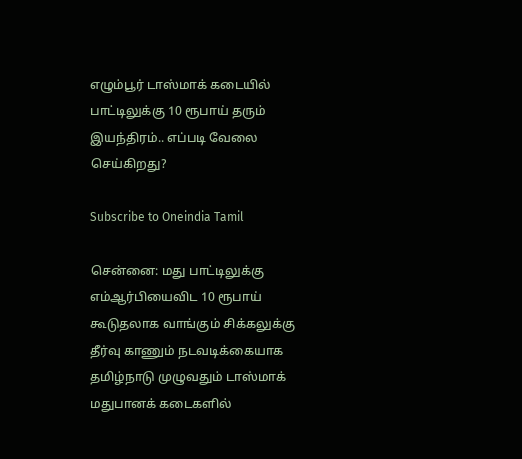எழும்பூர் டாஸ்மாக் கடையில் பாட்டிலுக்கு 10 ரூபாய் தரும் இயந்திரம்.. எப்படி வேலை செய்கிறது?

Subscribe to Oneindia Tamil

சென்னை: மது பாட்டிலுக்கு எம்ஆர்பியைவிட 10 ரூபாய் கூடுதலாக வாங்கும் சிக்கலுக்கு தீர்வு காணும் நடவடிக்கையாக தமிழ்நாடு முழுவதும் டாஸ்மாக் மதுபானக் கடைகளில்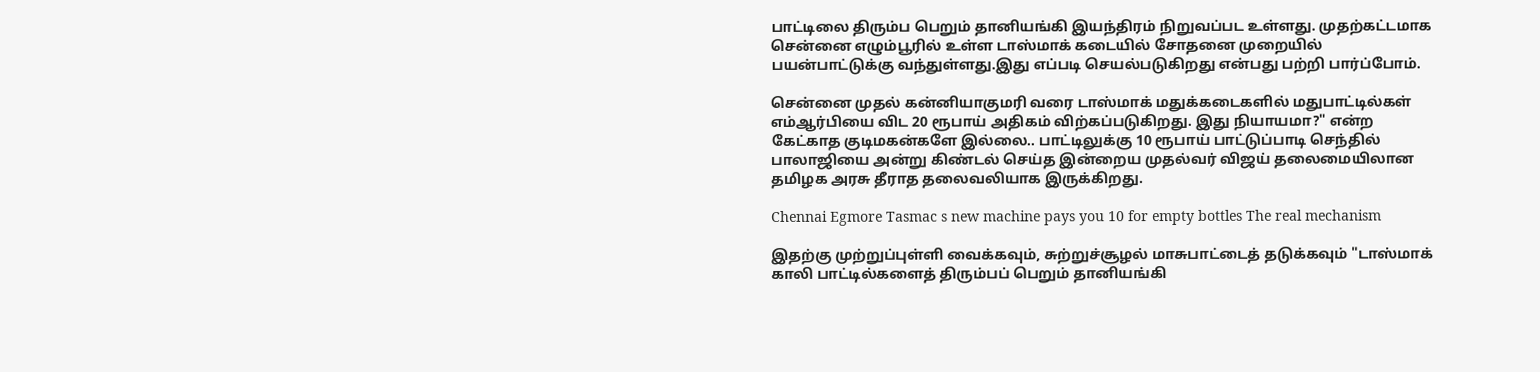பாட்டிலை திரும்ப பெறும் தானியங்கி இயந்திரம் நிறுவப்பட உள்ளது. முதற்கட்டமாக சென்னை எழும்பூரில் உள்ள டாஸ்மாக் கடையில் சோதனை முறையில் பயன்பாட்டுக்கு வந்துள்ளது.இது எப்படி செயல்படுகிறது என்பது பற்றி பார்ப்போம்.

சென்னை முதல் கன்னியாகுமரி வரை டாஸ்மாக் மதுக்கடைகளில் மதுபாட்டில்கள் எம்ஆர்பியை விட 20 ரூபாய் அதிகம் விற்கப்படுகிறது. இது நியாயமா?" என்ற கேட்காத குடிமகன்களே இல்லை.. பாட்டிலுக்கு 10 ரூபாய் பாட்டுப்பாடி செந்தில் பாலாஜியை அன்று கிண்டல் செய்த இன்றைய முதல்வர் விஜய் தலைமையிலான தமிழக அரசு தீராத தலைவலியாக இருக்கிறது.

Chennai Egmore Tasmac s new machine pays you 10 for empty bottles The real mechanism

இதற்கு முற்றுப்புள்ளி வைக்கவும், சுற்றுச்சூழல் மாசுபாட்டைத் தடுக்கவும் "டாஸ்மாக் காலி பாட்டில்களைத் திரும்பப் பெறும் தானியங்கி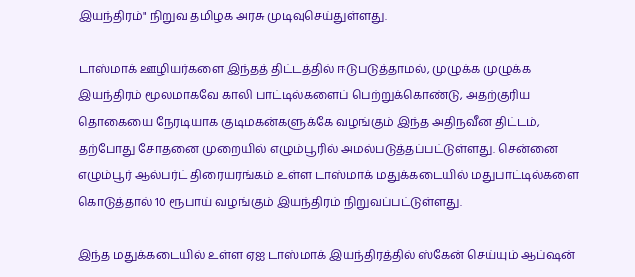இயந்திரம்" நிறுவ தமிழக அரசு முடிவுசெய்துள்ளது.

டாஸ்மாக் ஊழியர்களை இந்தத் திட்டத்தில் ஈடுபடுத்தாமல், முழுக்க முழுக்க இயந்திரம் மூலமாகவே காலி பாட்டில்களைப் பெற்றுக்கொண்டு, அதற்குரிய தொகையை நேரடியாக குடிமகன்களுக்கே வழங்கும் இந்த அதிநவீன திட்டம், தற்போது சோதனை முறையில் எழும்பூரில் அமல்படுத்தப்பட்டுள்ளது. சென்னை எழும்பூர் ஆல்பர்ட் திரையரங்கம் உள்ள டாஸ்மாக் மதுக்கடையில் மதுபாட்டில்களை கொடுத்தால் 10 ரூபாய் வழங்கும் இயந்திரம் நிறுவப்பட்டுள்ளது.

இந்த மதுக்கடையில் உள்ள ஏஐ டாஸ்மாக் இயந்திரத்தில் ஸ்கேன் செய்யும் ஆப்ஷன்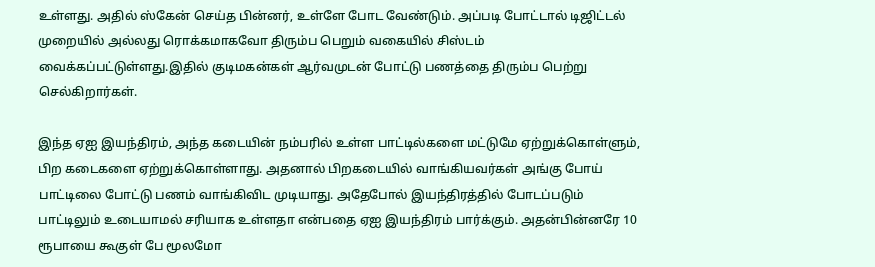உள்ளது. அதில் ஸ்கேன் செய்த பின்னர், உள்ளே போட வேண்டும். அப்படி போட்டால் டிஜிட்டல் முறையில் அல்லது ரொக்கமாகவோ திரும்ப பெறும் வகையில் சிஸ்டம் வைக்கப்பட்டுள்ளது.இதில் குடிமகன்கள் ஆர்வமுடன் போட்டு பணத்தை திரும்ப பெற்று செல்கிறார்கள்.

இந்த ஏஐ இயந்திரம், அந்த கடையின் நம்பரில் உள்ள பாட்டில்களை மட்டுமே ஏற்றுக்கொள்ளும், பிற கடைகளை ஏற்றுக்கொள்ளாது. அதனால் பிறகடையில் வாங்கியவர்கள் அங்கு போய் பாட்டிலை போட்டு பணம் வாங்கிவிட முடியாது. அதேபோல் இயந்திரத்தில் போடப்படும் பாட்டிலும் உடையாமல் சரியாக உள்ளதா என்பதை ஏஐ இயந்திரம் பார்க்கும். அதன்பின்னரே 10 ரூபாயை கூகுள் பே மூலமோ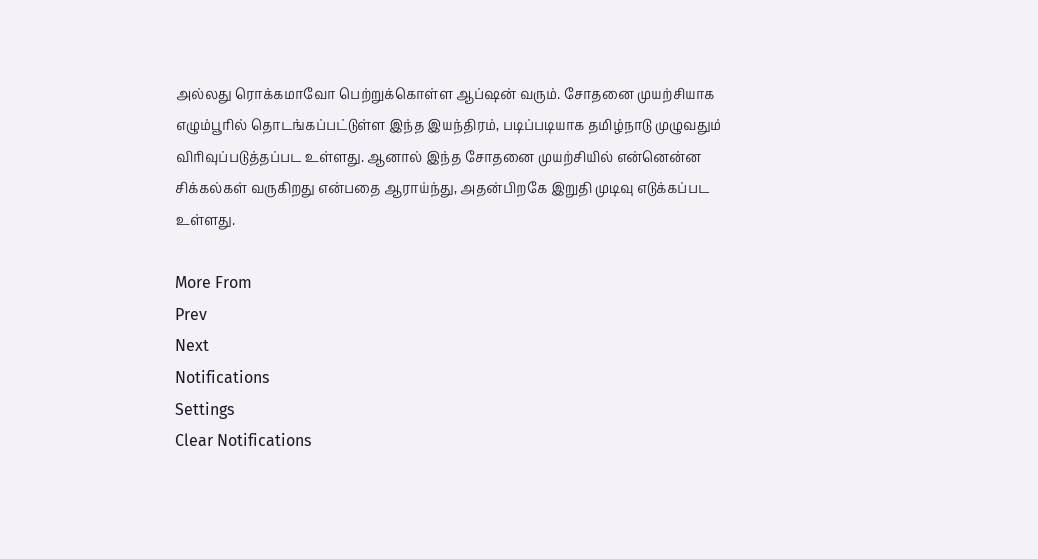அல்லது ரொக்கமாவோ பெற்றுக்கொள்ள ஆப்ஷன் வரும். சோதனை முயற்சியாக எழும்பூரில் தொடங்கப்பட்டுள்ள இந்த இயந்திரம், படிப்படியாக தமிழ்நாடு முழுவதும் விரிவுப்படுத்தப்பட உள்ளது. ஆனால் இந்த சோதனை முயற்சியில் என்னென்ன சிக்கல்கள் வருகிறது என்பதை ஆராய்ந்து, அதன்பிறகே இறுதி முடிவு எடுக்கப்பட உள்ளது.

More From
Prev
Next
Notifications
Settings
Clear Notifications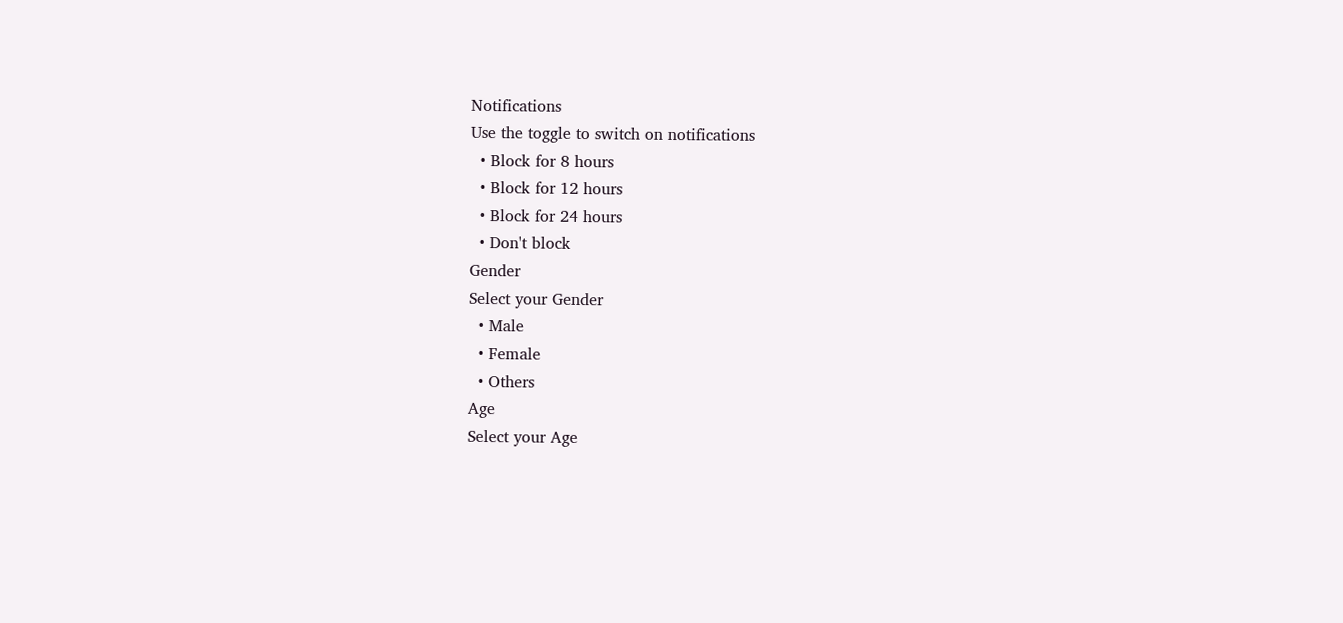Notifications
Use the toggle to switch on notifications
  • Block for 8 hours
  • Block for 12 hours
  • Block for 24 hours
  • Don't block
Gender
Select your Gender
  • Male
  • Female
  • Others
Age
Select your Age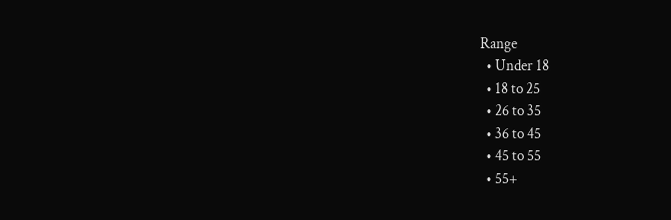Range
  • Under 18
  • 18 to 25
  • 26 to 35
  • 36 to 45
  • 45 to 55
  • 55+